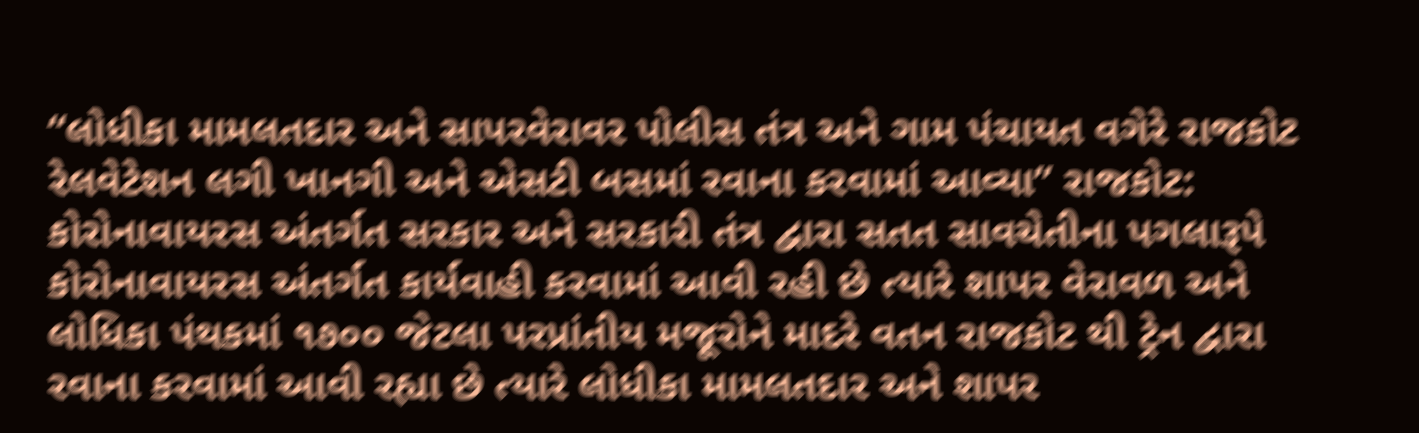“લોધીકા મામલતદાર અને સાપરવેરાવર પોલીસ તંત્ર અને ગામ પંચાયત વગેરે રાજકોટ રેલવેટેશન લગી ખાનગી અને એસટી બસમાં રવાના કરવામાં આવ્યા” રાજકોટ: કોરોનાવાયરસ અંતર્ગત સરકાર અને સરકારી તંત્ર દ્વારા સતત સાવચેતીના પગલારૂપે કોરોનાવાયરસ અંતર્ગત કાર્યવાહી કરવામાં આવી રહી છે ત્યારે શાપર વેરાવળ અને લોધિકા પંથકમાં ૧૭૦૦ જેટલા પરપ્રાંતીય મજૂરોને માદરે વતન રાજકોટ થી ટ્રેન દ્વારા રવાના કરવામાં આવી રહ્યા છે ત્યારે લોધીકા મામલતદાર અને શાપર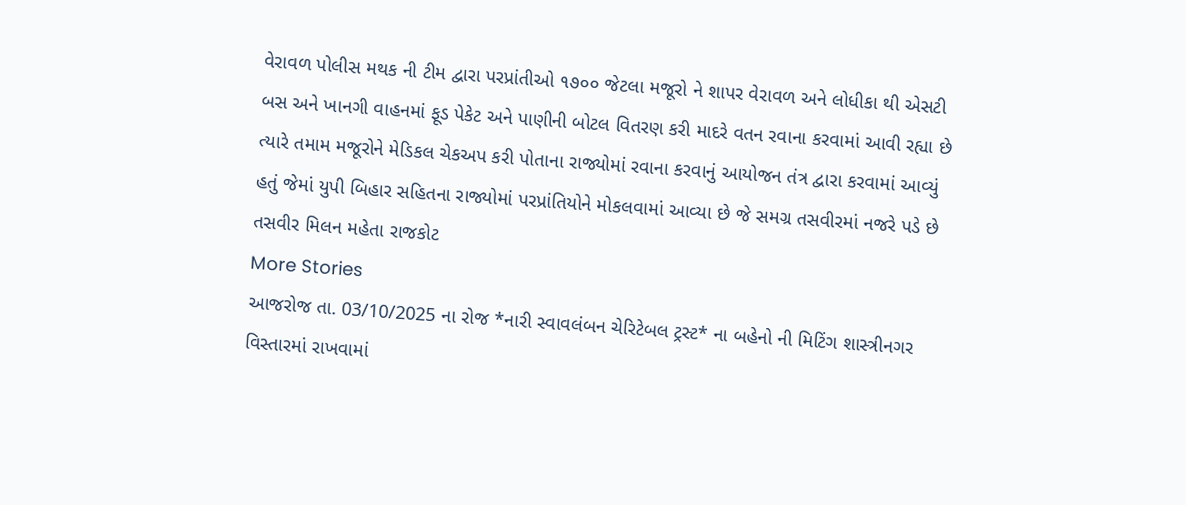વેરાવળ પોલીસ મથક ની ટીમ દ્વારા પરપ્રાંતીઓ ૧૭૦૦ જેટલા મજૂરો ને શાપર વેરાવળ અને લોધીકા થી એસટી બસ અને ખાનગી વાહનમાં ફૂડ પેકેટ અને પાણીની બોટલ વિતરણ કરી માદરે વતન રવાના કરવામાં આવી રહ્યા છે ત્યારે તમામ મજૂરોને મેડિકલ ચેકઅપ કરી પોતાના રાજ્યોમાં રવાના કરવાનું આયોજન તંત્ર દ્વારા કરવામાં આવ્યું હતું જેમાં યુપી બિહાર સહિતના રાજ્યોમાં પરપ્રાંતિયોને મોકલવામાં આવ્યા છે જે સમગ્ર તસવીરમાં નજરે પડે છે તસવીર મિલન મહેતા રાજકોટ
More Stories
આજરોજ તા. 03/10/2025 ના રોજ *નારી સ્વાવલંબન ચેરિટેબલ ટ્રસ્ટ* ના બહેનો ની મિટિંગ શાસ્ત્રીનગર વિસ્તારમાં રાખવામાં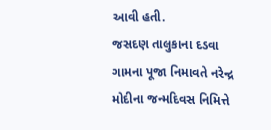આવી હતી.
જસદણ તાલુકાના દડવા ગામના પૂજા નિમાવતે નરેન્દ્ર મોદીના જન્મદિવસ નિમિત્તે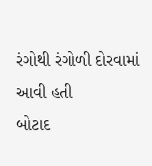રંગોથી રંગોળી દોરવામાં આવી હતી
બોટાદ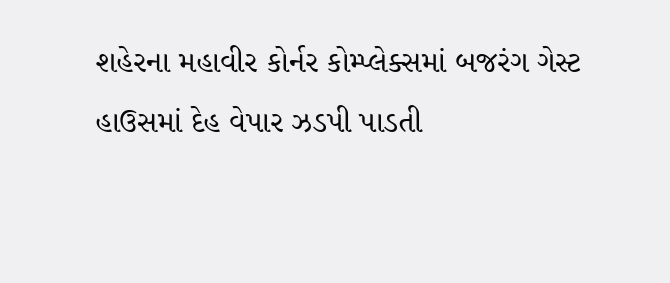શહેરના મહાવીર કોર્નર કોમ્પ્લેક્સમાં બજરંગ ગેસ્ટ હાઉસમાં દેહ વેપાર ઝડપી પાડતી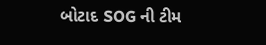બોટાદ SOG ની ટીમ